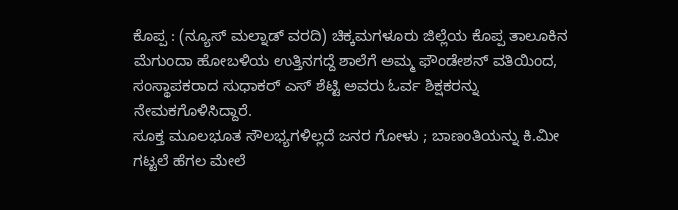ಕೊಪ್ಪ : (ನ್ಯೂಸ್ ಮಲ್ನಾಡ್ ವರದಿ) ಚಿಕ್ಕಮಗಳೂರು ಜಿಲ್ಲೆಯ ಕೊಪ್ಪ ತಾಲೂಕಿನ ಮೆಗುಂದಾ ಹೋಬಳಿಯ ಉತ್ತಿನಗದ್ದೆ ಶಾಲೆಗೆ ಅಮ್ಮ ಫೌಂಡೇಶನ್ ವತಿಯಿಂದ, ಸಂಸ್ಥಾಪಕರಾದ ಸುಧಾಕರ್ ಎಸ್ ಶೆಟ್ಟಿ ಅವರು ಓರ್ವ ಶಿಕ್ಷಕರನ್ನು ನೇಮಕಗೊಳಿಸಿದ್ದಾರೆ.
ಸೂಕ್ತ ಮೂಲಭೂತ ಸೌಲಭ್ಯಗಳಿಲ್ಲದೆ ಜನರ ಗೋಳು ; ಬಾಣಂತಿಯನ್ನು ಕಿ.ಮೀ ಗಟ್ಟಲೆ ಹೆಗಲ ಮೇಲೆ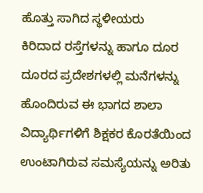ಹೊತ್ತು ಸಾಗಿದ ಸ್ಥಳೀಯರು
ಕಿರಿದಾದ ರಸ್ತೆಗಳನ್ನು ಹಾಗೂ ದೂರ ದೂರದ ಪ್ರದೇಶಗಳಲ್ಲಿ ಮನೆಗಳನ್ನು ಹೊಂದಿರುವ ಈ ಭಾಗದ ಶಾಲಾ ವಿದ್ಯಾರ್ಥಿಗಳಿಗೆ ಶಿಕ್ಷಕರ ಕೊರತೆಯಿಂದ ಉಂಟಾಗಿರುವ ಸಮಸ್ಯೆಯನ್ನು ಅರಿತು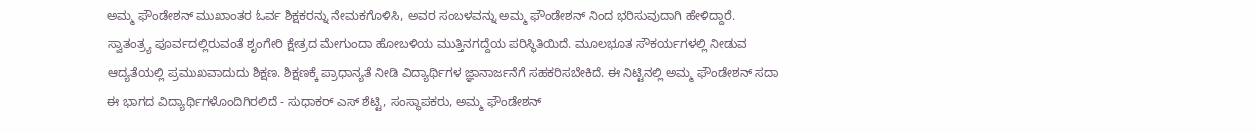ಅಮ್ಮ ಫೌಂಡೇಶನ್ ಮುಖಾಂತರ ಓರ್ವ ಶಿಕ್ಷಕರನ್ನು ನೇಮಕಗೊಳಿಸಿ, ಅವರ ಸಂಬಳವನ್ನು ಅಮ್ಮ ಫೌಂಡೇಶನ್ ನಿಂದ ಭರಿಸುವುದಾಗಿ ಹೇಳಿದ್ದಾರೆ.
ಸ್ವಾತಂತ್ರ್ಯ ಪೂರ್ವದಲ್ಲಿರುವಂತೆ ಶೃಂಗೇರಿ ಕ್ಷೇತ್ರದ ಮೇಗುಂದಾ ಹೋಬಳಿಯ ಮುತ್ತಿನಗದ್ದೆಯ ಪರಿಸ್ಥಿತಿಯಿದೆ. ಮೂಲಭೂತ ಸೌಕರ್ಯಗಳಲ್ಲಿ ನೀಡುವ ಆದ್ಯತೆಯಲ್ಲಿ ಪ್ರಮುಖವಾದುದು ಶಿಕ್ಷಣ. ಶಿಕ್ಷಣಕ್ಕೆ ಪ್ರಾಧಾನ್ಯತೆ ನೀಡಿ ವಿದ್ಯಾರ್ಥಿಗಳ ಜ್ಞಾನಾರ್ಜನೆಗೆ ಸಹಕರಿಸಬೇಕಿದೆ. ಈ ನಿಟ್ಟಿನಲ್ಲಿ ಅಮ್ಮ ಫೌಂಡೇಶನ್ ಸದಾ ಈ ಭಾಗದ ವಿದ್ಯಾರ್ಥಿಗಳೊಂದಿಗಿರಲಿದೆ - ಸುಧಾಕರ್ ಎಸ್ ಶೆಟ್ಟಿ, ಸಂಸ್ಥಾಪಕರು, ಅಮ್ಮ ಫೌಂಡೇಶನ್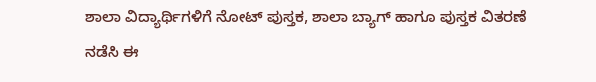ಶಾಲಾ ವಿದ್ಯಾರ್ಥಿಗಳಿಗೆ ನೋಟ್ ಪುಸ್ತಕ, ಶಾಲಾ ಬ್ಯಾಗ್ ಹಾಗೂ ಪುಸ್ತಕ ವಿತರಣೆ ನಡೆಸಿ ಈ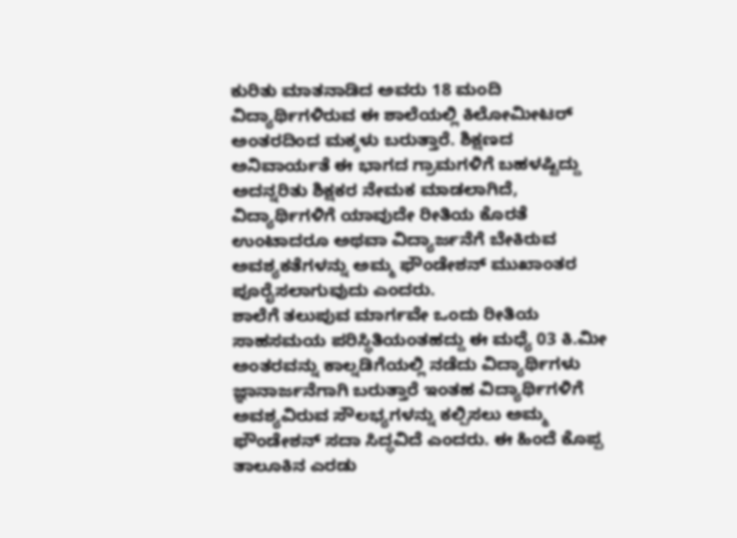ಕುರಿತು ಮಾತನಾಡಿದ ಅವರು 18 ಮಂದಿ ವಿದ್ಯಾರ್ಥಿಗಳಿರುವ ಈ ಶಾಲೆಯಲ್ಲಿ ಕಿಲೋಮೀಟರ್ ಅಂತರದಿಂದ ಮಕ್ಕಳು ಬರುತ್ತಾರೆ. ಶಿಕ್ಷಣದ ಅನಿವಾರ್ಯತೆ ಈ ಭಾಗದ ಗ್ರಾಮಗಳಿಗೆ ಬಹಳಷ್ಟಿದ್ದು ಅದನ್ನರಿತು ಶಿಕ್ಷಕರ ನೇಮಕ ಮಾಡಲಾಗಿದೆ, ವಿದ್ಯಾರ್ಥಿಗಳಿಗೆ ಯಾವುದೇ ರೀತಿಯ ಕೊರತೆ ಉಂಟಾದರೂ ಅಥವಾ ವಿದ್ಯಾರ್ಜನೆಗೆ ಬೇಕಿರುವ ಅವಶ್ಯಕತೆಗಳನ್ನು ಅಮ್ಮ ಫೌಂಡೇಶನ್ ಮುಖಾಂತರ ಪೂರೈಸಲಾಗುವುದು ಎಂದರು.
ಶಾಲೆಗೆ ತಲುಪುವ ಮಾರ್ಗವೇ ಒಂದು ರೀತಿಯ ಸಾಹಸಮಯ ಪರಿಸ್ಥಿತಿಯಂತಹದ್ದು ಈ ಮಧ್ಯೆ 03 ಕಿ.ಮೀ ಅಂತರವನ್ನು ಕಾಲ್ನಡಿಗೆಯಲ್ಲಿ ನಡೆದು ವಿದ್ಯಾರ್ಥಿಗಳು ಜ್ಞಾನಾರ್ಜನೆಗಾಗಿ ಬರುತ್ತಾರೆ ಇಂತಹ ವಿದ್ಯಾರ್ಥಿಗಳಿಗೆ ಅವಶ್ಯವಿರುವ ಸೌಲಭ್ಯಗಳನ್ನು ಕಲ್ಪಿಸಲು ಅಮ್ಮ ಫೌಂಡೇಶನ್ ಸದಾ ಸಿದ್ಧವಿದೆ ಎಂದರು. ಈ ಹಿಂದೆ ಕೊಪ್ಪ ತಾಲೂಕಿನ ಎರಡು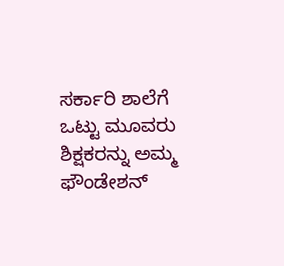ಸರ್ಕಾರಿ ಶಾಲೆಗೆ ಒಟ್ಟು ಮೂವರು ಶಿಕ್ಷಕರನ್ನು ಅಮ್ಮ ಫೌಂಡೇಶನ್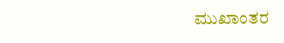ಮುಖಾಂತರ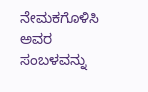ನೇಮಕಗೊಳಿಸಿ ಅವರ ಸಂಬಳವನ್ನು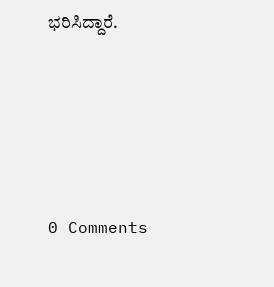ಭರಿಸಿದ್ದಾರೆ.





0 Comments